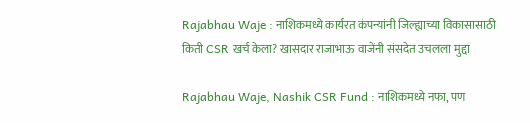Rajabhau Waje : नाशिकमध्ये कार्यरत कंपन्यांनी जिल्ह्याच्या विकासासाठी किती CSR खर्च केला? खासदार राजाभाऊ वाजेंनी संसदेत उचलला मुद्दा

Rajabhau Waje, Nashik CSR Fund : नाशिकमध्ये नफा, पण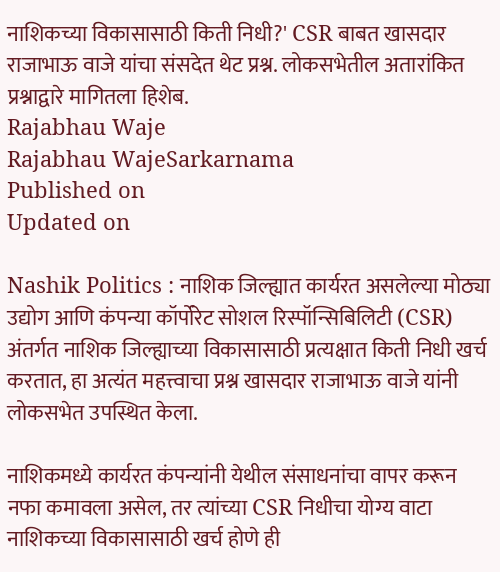नाशिकच्या विकासासाठी किती निधी?' CSR बाबत खासदार राजाभाऊ वाजे यांचा संसदेत थेट प्रश्न. लोकसभेतील अतारांकित प्रश्नाद्वारे मागितला हिशेब.
Rajabhau Waje
Rajabhau WajeSarkarnama
Published on
Updated on

Nashik Politics : नाशिक जिल्ह्यात कार्यरत असलेल्या मोठ्या उद्योग आणि कंपन्या कॉर्पोरेट सोशल रिस्पॉन्सिबिलिटी (CSR) अंतर्गत नाशिक जिल्ह्याच्या विकासासाठी प्रत्यक्षात किती निधी खर्च करतात, हा अत्यंत महत्त्वाचा प्रश्न खासदार राजाभाऊ वाजे यांनी लोकसभेत उपस्थित केला.

नाशिकमध्ये कार्यरत कंपन्यांनी येथील संसाधनांचा वापर करून नफा कमावला असेल, तर त्यांच्या CSR निधीचा योग्य वाटा नाशिकच्या विकासासाठी खर्च होणे ही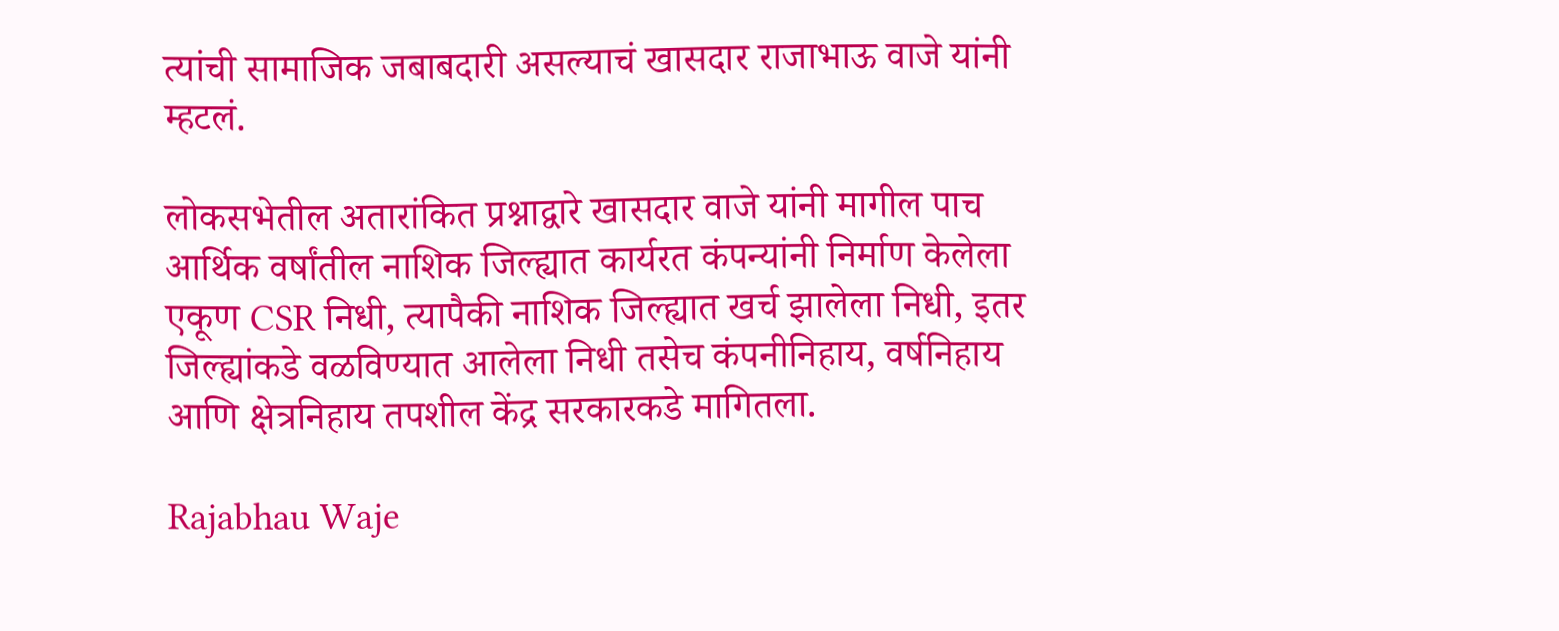त्यांची सामाजिक जबाबदारी असल्याचं खासदार राजाभाऊ वाजे यांनी म्हटलं.

लोकसभेतील अतारांकित प्रश्नाद्वारे खासदार वाजे यांनी मागील पाच आर्थिक वर्षांतील नाशिक जिल्ह्यात कार्यरत कंपन्यांनी निर्माण केलेला एकूण CSR निधी, त्यापैकी नाशिक जिल्ह्यात खर्च झालेला निधी, इतर जिल्ह्यांकडे वळविण्यात आलेला निधी तसेच कंपनीनिहाय, वर्षनिहाय आणि क्षेत्रनिहाय तपशील केंद्र सरकारकडे मागितला.

Rajabhau Waje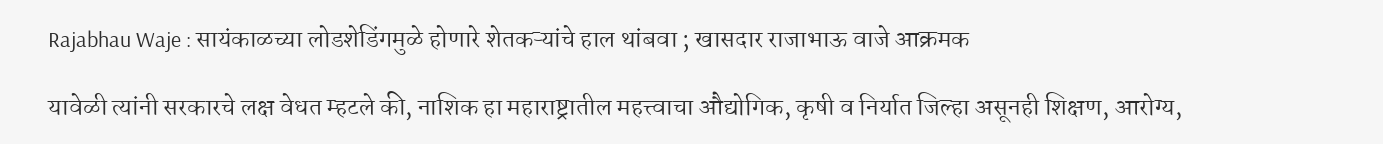Rajabhau Waje : सायंकाळच्या लोडशेडिंगमुळे होणारे शेतकऱ्यांचे हाल थांबवा ; खासदार राजाभाऊ वाजे आक्रमक

यावेळी त्यांनी सरकारचे लक्ष वेधत म्हटले की, नाशिक हा महाराष्ट्रातील महत्त्वाचा औद्योगिक, कृषी व निर्यात जिल्हा असूनही शिक्षण, आरोग्य,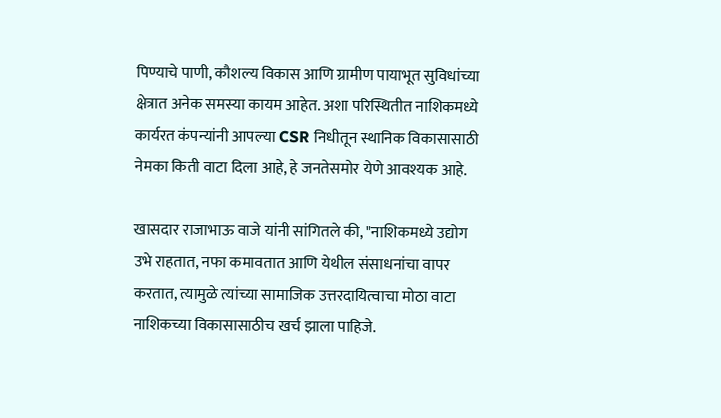पिण्याचे पाणी, कौशल्य विकास आणि ग्रामीण पायाभूत सुविधांच्या क्षेत्रात अनेक समस्या कायम आहेत. अशा परिस्थितीत नाशिकमध्ये कार्यरत कंपन्यांनी आपल्या CSR निधीतून स्थानिक विकासासाठी नेमका किती वाटा दिला आहे, हे जनतेसमोर येणे आवश्यक आहे.

खासदार राजाभाऊ वाजे यांनी सांगितले की, "नाशिकमध्ये उद्योग उभे राहतात, नफा कमावतात आणि येथील संसाधनांचा वापर करतात, त्यामुळे त्यांच्या सामाजिक उत्तरदायित्वाचा मोठा वाटा नाशिकच्या विकासासाठीच खर्च झाला पाहिजे.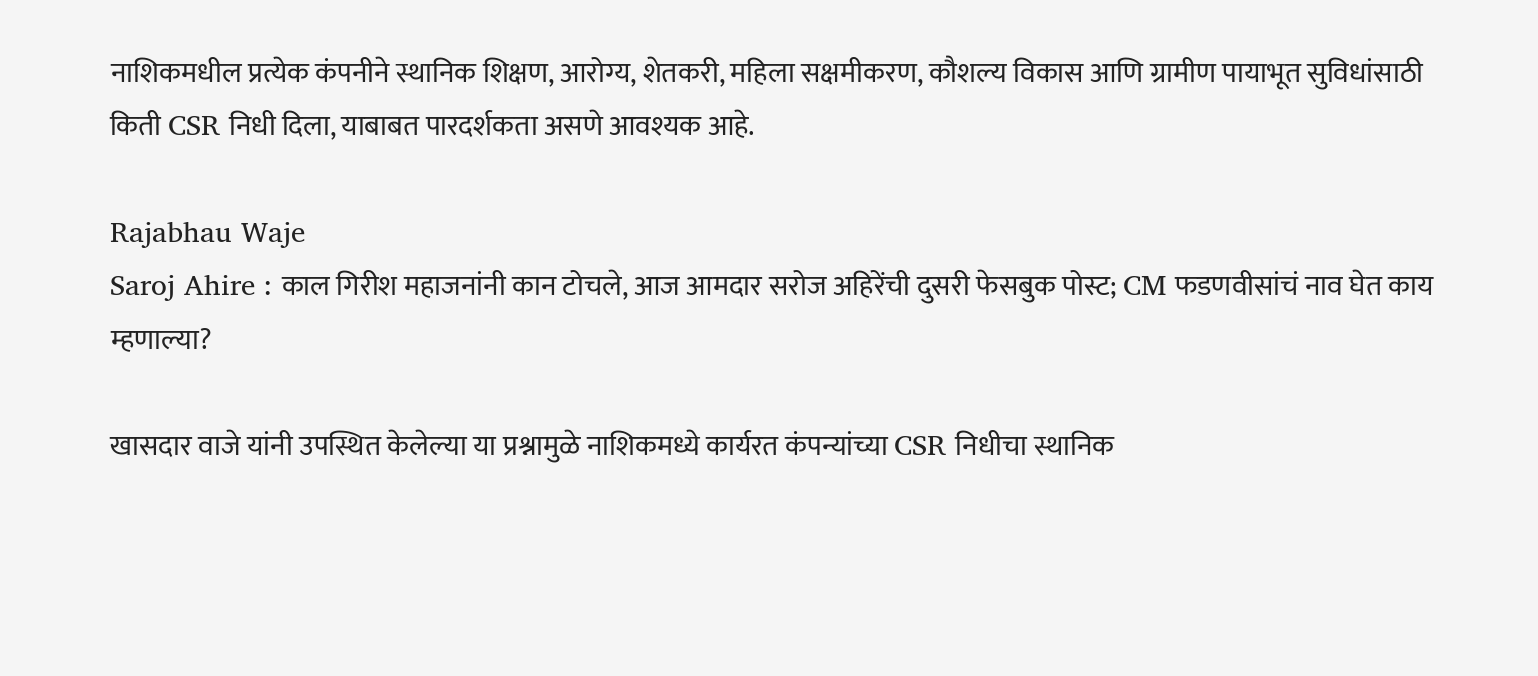नाशिकमधील प्रत्येक कंपनीने स्थानिक शिक्षण, आरोग्य, शेतकरी, महिला सक्षमीकरण, कौशल्य विकास आणि ग्रामीण पायाभूत सुविधांसाठी किती CSR निधी दिला, याबाबत पारदर्शकता असणे आवश्यक आहे.

Rajabhau Waje
Saroj Ahire : काल गिरीश महाजनांनी कान टोचले, आज आमदार सरोज अहिरेंची दुसरी फेसबुक पोस्ट; CM फडणवीसांचं नाव घेत काय म्हणाल्या?

खासदार वाजे यांनी उपस्थित केलेल्या या प्रश्नामुळे नाशिकमध्ये कार्यरत कंपन्यांच्या CSR निधीचा स्थानिक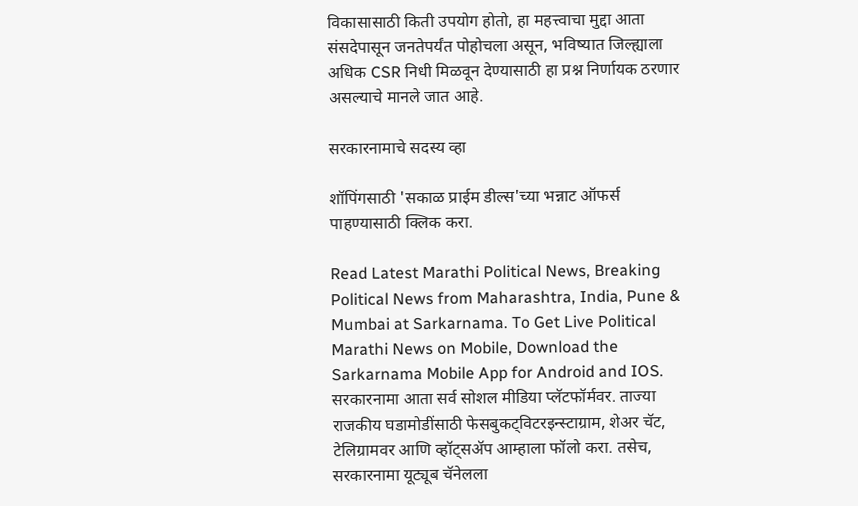विकासासाठी किती उपयोग होतो, हा महत्त्वाचा मुद्दा आता संसदेपासून जनतेपर्यंत पोहोचला असून, भविष्यात जिल्ह्याला अधिक CSR निधी मिळवून देण्यासाठी हा प्रश्न निर्णायक ठरणार असल्याचे मानले जात आहे.

सरकारनामाचे सदस्य व्हा

शॉपिंगसाठी 'सकाळ प्राईम डील्स'च्या भन्नाट ऑफर्स पाहण्यासाठी क्लिक करा.

Read Latest Marathi Political News, Breaking Political News from Maharashtra, India, Pune & Mumbai at Sarkarnama. To Get Live Political Marathi News on Mobile, Download the Sarkarnama Mobile App for Android and IOS. सरकारनामा आता सर्व सोशल मीडिया प्लॅटफॉर्मवर. ताज्या राजकीय घडामोडींसाठी फेसबुकट्विटरइन्स्टाग्राम, शेअर चॅट, टेलिग्रामवर आणि व्हॉट्सॲप आम्हाला फॉलो करा. तसेच, सरकारनामा यूट्यूब चॅनेलला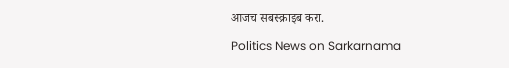आजच सबस्क्राइब करा.

Politics News on Sarkarnama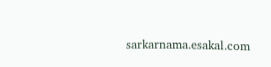sarkarnama.esakal.com